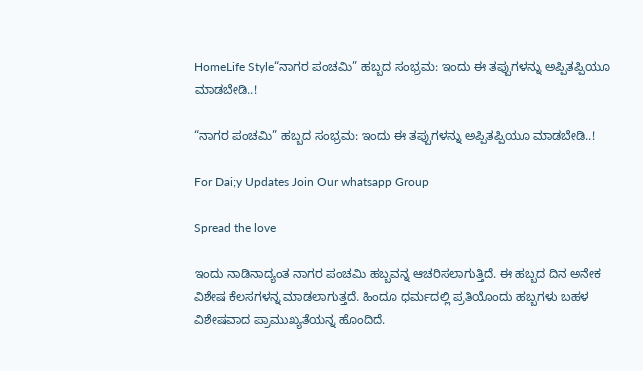HomeLife Style“ನಾಗರ ಪಂಚಮಿ” ಹಬ್ಬದ ಸಂಭ್ರಮ: ಇಂದು ಈ ತಪ್ಪುಗಳನ್ನು ಅಪ್ಪಿತಪ್ಪಿಯೂ ಮಾಡಬೇಡಿ..!

“ನಾಗರ ಪಂಚಮಿ” ಹಬ್ಬದ ಸಂಭ್ರಮ: ಇಂದು ಈ ತಪ್ಪುಗಳನ್ನು ಅಪ್ಪಿತಪ್ಪಿಯೂ ಮಾಡಬೇಡಿ..!

For Dai;y Updates Join Our whatsapp Group

Spread the love

ಇಂದು ನಾಡಿನಾದ್ಯಂತ ನಾಗರ ಪಂಚಮಿ ಹಬ್ಬವನ್ನ ಆಚರಿಸಲಾಗುತ್ತಿದೆ. ಈ ಹಬ್ಬದ ದಿನ ಅನೇಕ ವಿಶೇಷ ಕೆಲಸಗಳನ್ನ ಮಾಡಲಾಗುತ್ತದೆ. ಹಿಂದೂ ಧರ್ಮದಲ್ಲಿ ಪ್ರತಿಯೊಂದು ಹಬ್ಬಗಳು ಬಹಳ ವಿಶೇಷವಾದ ಪ್ರಾಮುಖ್ಯತೆಯನ್ನ ಹೊಂದಿದೆ.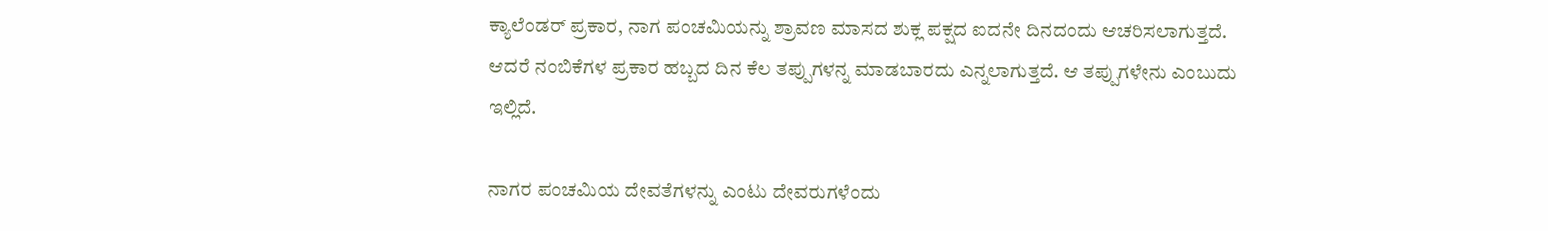ಕ್ಯಾಲೆಂಡರ್ ಪ್ರಕಾರ, ನಾಗ ಪಂಚಮಿಯನ್ನು ಶ್ರಾವಣ ಮಾಸದ ಶುಕ್ಲ ಪಕ್ಷದ ಐದನೇ ದಿನದಂದು ಆಚರಿಸಲಾಗುತ್ತದೆ. ಆದರೆ ನಂಬಿಕೆಗಳ ಪ್ರಕಾರ ಹಬ್ಬದ ದಿನ ಕೆಲ ತಪ್ಪುಗಳನ್ನ ಮಾಡಬಾರದು ಎನ್ನಲಾಗುತ್ತದೆ. ಆ ತಪ್ಪುಗಳೇನು ಎಂಬುದು ಇಲ್ಲಿದೆ.

ನಾಗರ ಪಂಚಮಿಯ ದೇವತೆಗಳನ್ನು ಎಂಟು ದೇವರುಗಳೆಂದು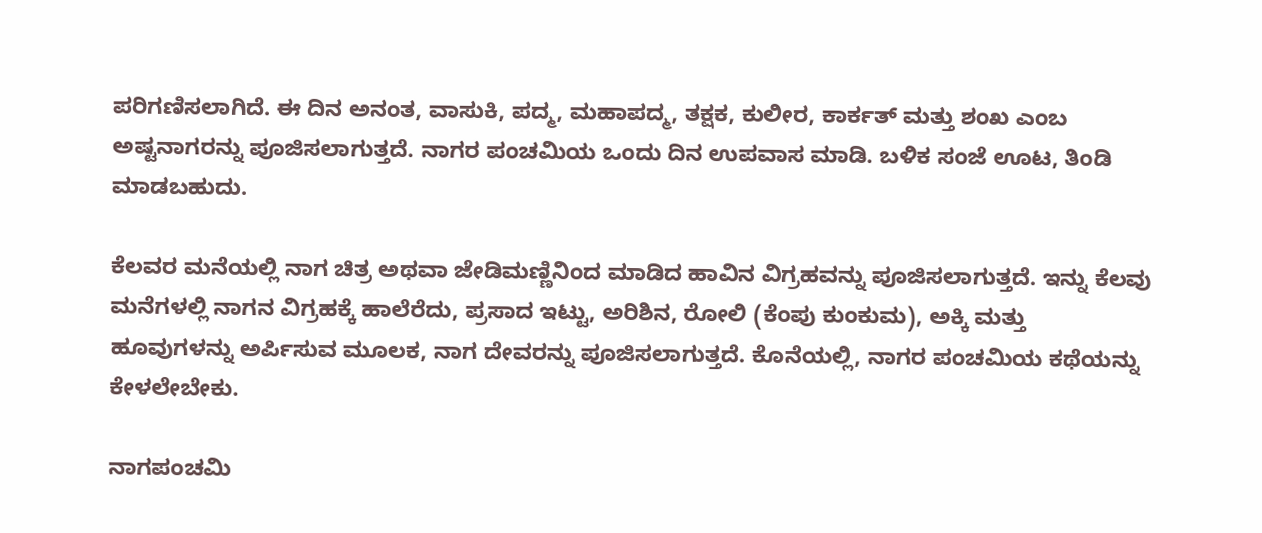ಪರಿಗಣಿಸಲಾಗಿದೆ. ಈ ದಿನ ಅನಂತ, ವಾಸುಕಿ, ಪದ್ಮ, ಮಹಾಪದ್ಮ, ತಕ್ಷಕ, ಕುಲೀರ, ಕಾರ್ಕತ್ ಮತ್ತು ಶಂಖ ಎಂಬ ಅಷ್ಟನಾಗರನ್ನು ಪೂಜಿಸಲಾಗುತ್ತದೆ. ನಾಗರ ಪಂಚಮಿಯ ಒಂದು ದಿನ ಉಪವಾಸ ಮಾಡಿ. ಬಳಿಕ ಸಂಜೆ ಊಟ, ತಿಂಡಿ ಮಾಡಬಹುದು.

ಕೆಲವರ ಮನೆಯಲ್ಲಿ ನಾಗ ಚಿತ್ರ ಅಥವಾ ಜೇಡಿಮಣ್ಣಿನಿಂದ ಮಾಡಿದ ಹಾವಿನ ವಿಗ್ರಹವನ್ನು ಪೂಜಿಸಲಾಗುತ್ತದೆ. ಇನ್ನು ಕೆಲವು ಮನೆಗಳಲ್ಲಿ ನಾಗನ ವಿಗ್ರಹಕ್ಕೆ ಹಾಲೆರೆದು, ಪ್ರಸಾದ ಇಟ್ಟು, ಅರಿಶಿನ, ರೋಲಿ (ಕೆಂಪು ಕುಂಕುಮ), ಅಕ್ಕಿ ಮತ್ತು ಹೂವುಗಳನ್ನು ಅರ್ಪಿಸುವ ಮೂಲಕ, ನಾಗ ದೇವರನ್ನು ಪೂಜಿಸಲಾಗುತ್ತದೆ. ಕೊನೆಯಲ್ಲಿ, ನಾಗರ ಪಂಚಮಿಯ ಕಥೆಯನ್ನು ಕೇಳಲೇಬೇಕು.

ನಾಗಪಂಚಮಿ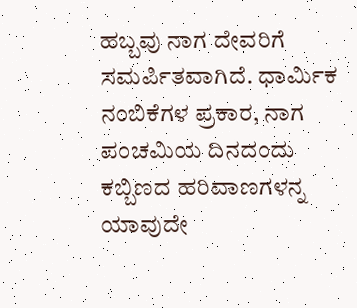ಹಬ್ಬವು ನಾಗ ದೇವರಿಗೆ ಸಮರ್ಪಿತವಾಗಿದೆ. ಧಾರ್ಮಿಕ ನಂಬಿಕೆಗಳ ಪ್ರಕಾರ, ನಾಗ ಪಂಚಮಿಯ ದಿನದಂದು ಕಬ್ಬಿಣದ ಹರಿವಾಣಗಳನ್ನ ಯಾವುದೇ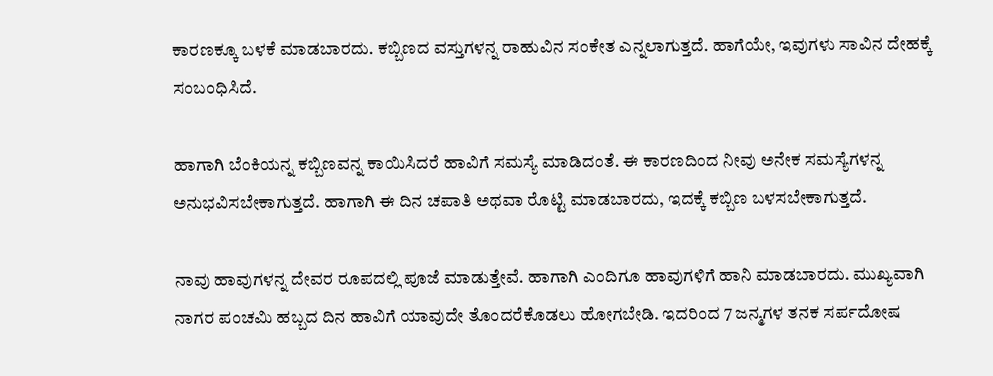ಕಾರಣಕ್ಕೂ ಬಳಕೆ ಮಾಡಬಾರದು. ಕಬ್ಬಿಣದ ವಸ್ತುಗಳನ್ನ ರಾಹುವಿನ ಸಂಕೇತ ಎನ್ನಲಾಗುತ್ತದೆ. ಹಾಗೆಯೇ, ಇವುಗಳು ಸಾವಿನ ದೇಹಕ್ಕೆ ಸಂಬಂಧಿಸಿದೆ.

ಹಾಗಾಗಿ ಬೆಂಕಿಯನ್ನ ಕಬ್ಬಿಣವನ್ನ ಕಾಯಿಸಿದರೆ ಹಾವಿಗೆ ಸಮಸ್ಯೆ ಮಾಡಿದಂತೆ. ಈ ಕಾರಣದಿಂದ ನೀವು ಅನೇಕ ಸಮಸ್ಯೆಗಳನ್ನ ಅನುಭವಿಸಬೇಕಾಗುತ್ತದೆ. ಹಾಗಾಗಿ ಈ ದಿನ ಚಪಾತಿ ಅಥವಾ ರೊಟ್ಟಿ ಮಾಡಬಾರದು, ಇದಕ್ಕೆ ಕಬ್ಬಿಣ ಬಳಸಬೇಕಾಗುತ್ತದೆ.

ನಾವು ಹಾವುಗಳನ್ನ ದೇವರ ರೂಪದಲ್ಲಿ ಪೂಜೆ ಮಾಡುತ್ತೇವೆ. ಹಾಗಾಗಿ ಎಂದಿಗೂ ಹಾವುಗಳಿಗೆ ಹಾನಿ ಮಾಡಬಾರದು. ಮುಖ್ಯವಾಗಿ ನಾಗರ ಪಂಚಮಿ ಹಬ್ಬದ ದಿನ ಹಾವಿಗೆ ಯಾವುದೇ ತೊಂದರೆಕೊಡಲು ಹೋಗಬೇಡಿ. ಇದರಿಂದ 7 ಜನ್ಮಗಳ ತನಕ ಸರ್ಪದೋಷ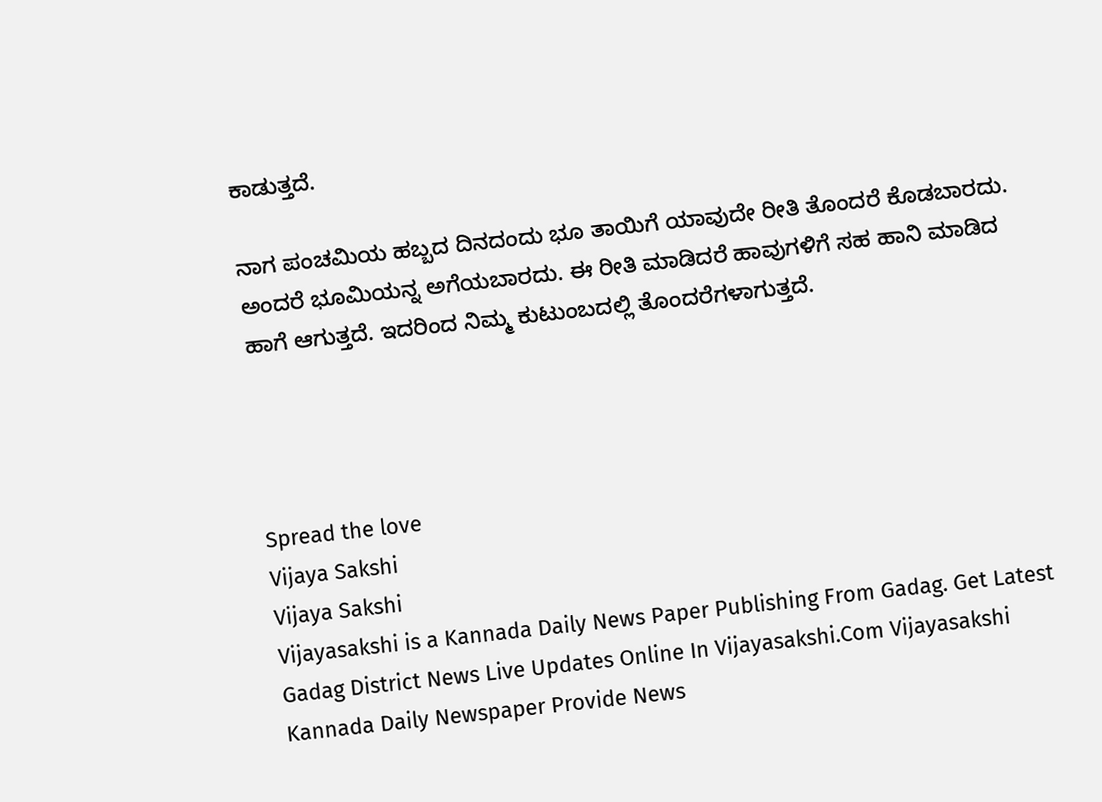ಕಾಡುತ್ತದೆ.

ನಾಗ ಪಂಚಮಿಯ ಹಬ್ಬದ ದಿನದಂದು ಭೂ ತಾಯಿಗೆ ಯಾವುದೇ ರೀತಿ ತೊಂದರೆ ಕೊಡಬಾರದು. ಅಂದರೆ ಭೂಮಿಯನ್ನ ಅಗೆಯಬಾರದು. ಈ ರೀತಿ ಮಾಡಿದರೆ ಹಾವುಗಳಿಗೆ ಸಹ ಹಾನಿ ಮಾಡಿದ ಹಾಗೆ ಆಗುತ್ತದೆ. ಇದರಿಂದ ನಿಮ್ಮ ಕುಟುಂಬದಲ್ಲಿ ತೊಂದರೆಗಳಾಗುತ್ತದೆ.




Spread the love
Vijaya Sakshi
Vijaya Sakshi
Vijayasakshi is a Kannada Daily News Paper Publishing From Gadag. Get Latest Gadag District News Live Updates Online In Vijayasakshi.Com Vijayasakshi Kannada Daily Newspaper Provide News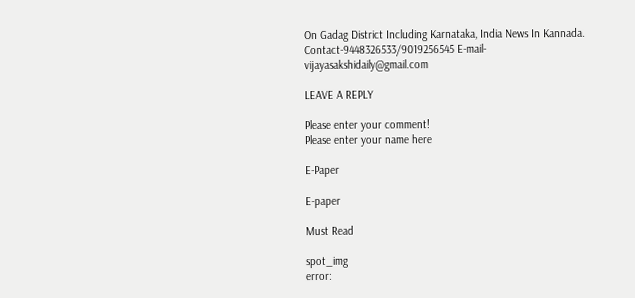On Gadag District Including Karnataka, India News In Kannada. Contact-9448326533/9019256545 E-mail-vijayasakshidaily@gmail.com

LEAVE A REPLY

Please enter your comment!
Please enter your name here

E-Paper

E-paper

Must Read

spot_img
error: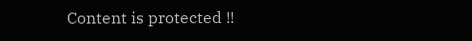Content is protected !!